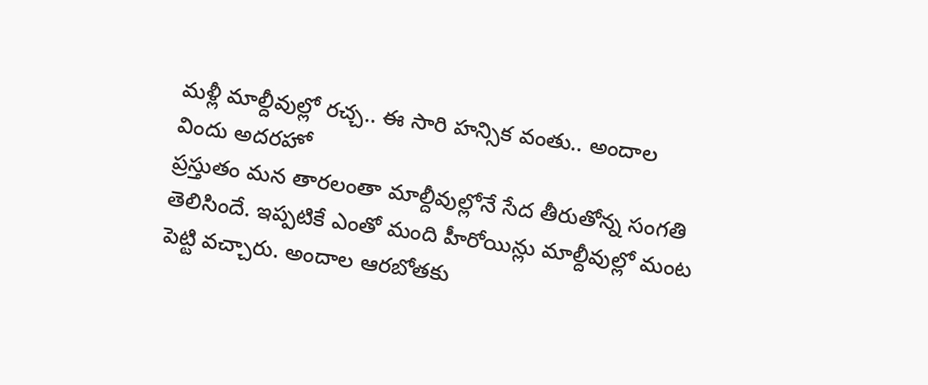మళ్లీ మాల్దీవుల్లో రచ్చ.. ఈ సారి హన్సిక వంతు.. అందాల విందు అదరహో
ప్రస్తుతం మన తారలంతా మాల్దీవుల్లోనే సేద తీరుతోన్న సంగతి తెలిసిందే. ఇప్పటికే ఎంతో మంది హీరోయిన్లు మాల్దీవుల్లో మంట పెట్టి వచ్చారు. అందాల ఆరబోతకు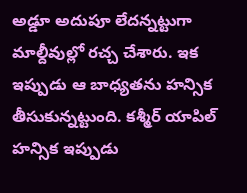అడ్డూ అదుపూ లేదన్నట్టుగా మాల్దీవుల్లో రచ్చ చేశారు. ఇక ఇప్పుడు ఆ బాధ్యతను హన్సిక తీసుకున్నట్టుంది. కశ్మీర్ యాపిల్ హన్సిక ఇప్పుడు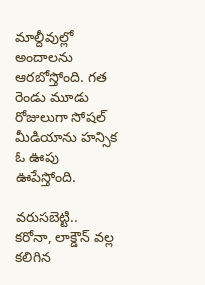మాల్దీవుల్లో అందాలను ఆరబోస్తోంది. గత రెండు మూడు రోజులుగా సోషల్ మీడియాను హన్సిక ఓ ఊపు ఊపేస్తోంది.

వరుసబెట్టి..
కరోనా, లాక్డౌన్ వల్ల కలిగిన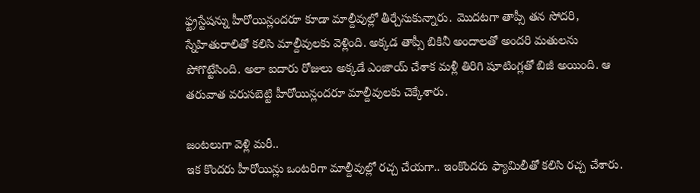ఫ్ట్రస్టేషన్ను హీరోయిన్లందరూ కూడా మాల్దీవుల్లో తీర్చేసుకున్నారు. మొదటగా తాప్సీ తన సోదరి, స్నేహితురాలితో కలిసి మాల్దీవులకు వెళ్లింది. అక్కడ తాప్సీ బికినీ అందాలతో అందరి మతులను పోగొట్టేసింది. అలా ఐదారు రోజులు అక్కడే ఎంజాయ్ చేశాక మళ్లీ తిరిగి షూటింగ్లతో బిజీ అయింది. ఆ తరువాత వరుసబెట్టి హీరోయిన్లందరూ మాల్దీవులకు చెక్కేశారు.

జంటలుగా వెళ్లి మరీ..
ఇక కొందరు హీరోయిన్లు ఒంటరిగా మాల్దీవుల్లో రచ్చ చేయగా.. ఇంకొందరు ఫ్యామిలీతో కలిసి రచ్చ చేశారు.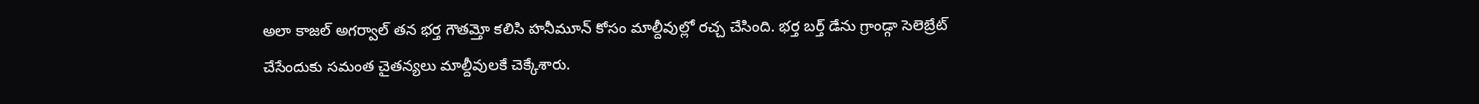అలా కాజల్ అగర్వాల్ తన భర్త గౌతమ్తో కలిసి హనీమూన్ కోసం మాల్దీవుల్లో రచ్చ చేసింది. భర్త బర్త్ డేను గ్రాండ్గా సెలెబ్రేట్ చేసేందుకు సమంత చైతన్యలు మాల్దీవులకే చెక్కేశారు.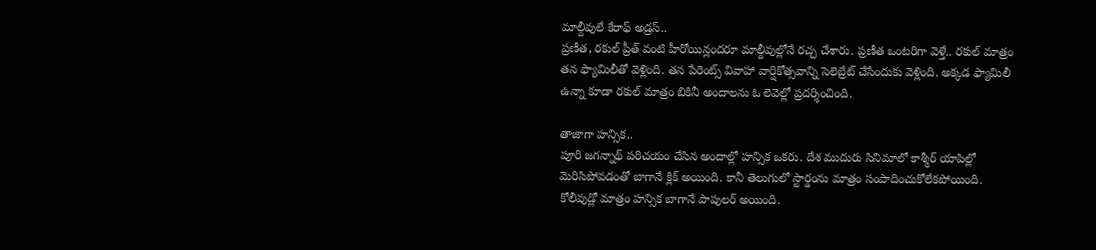మాల్దీవులే కేరాఫ్ అడ్రస్..
ప్రణీత, రకుల్ ప్రీత్ వంటి హీరోయిన్లందరూ మాల్దీవుల్లోనే రచ్చ చేశారు. ప్రణీత ఒంటరిగా వెళ్తే.. రకుల్ మాత్రం తన ఫ్యామిలీతో వెళ్లింది. తన పేరెంట్స్ వివాహా వార్షికోత్సవాన్ని సెలెబ్రేట్ చేసేందుకు వెళ్లింది. అక్కడ ఫ్యామిలీ ఉన్నా కూడా రకుల్ మాత్రం బికినీ అందాలను ఓ లెవెల్లో ప్రదర్శించింది.

తాజాగా హన్సిక..
పూరి జగన్నాథ్ పరిచయం చేసిన అందాల్లో హన్సిక ఒకరు. దేశ ముదురు సినిమాలో కాశ్మీర్ యాపిల్లో మెరిసిపోవడంతో బాగానే క్లిక్ అయింది. కానీ తెలుగులో స్టార్డంను మాత్రం సంపాదించుకోలేకపోయింది. కోలీవుడ్లో మాత్రం హన్సిక బాగానే పాపులర్ అయింది.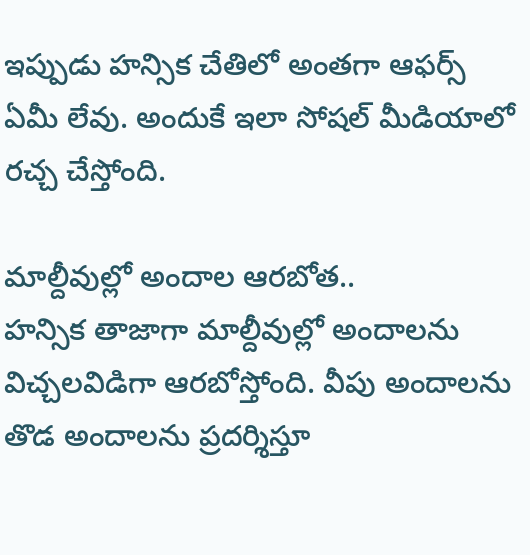ఇప్పుడు హన్సిక చేతిలో అంతగా ఆఫర్స్ ఏమీ లేవు. అందుకే ఇలా సోషల్ మీడియాలో రచ్చ చేస్తోంది.

మాల్దీవుల్లో అందాల ఆరబోత..
హన్సిక తాజాగా మాల్దీవుల్లో అందాలను విచ్చలవిడిగా ఆరబోస్తోంది. వీపు అందాలను తొడ అందాలను ప్రదర్శిస్తూ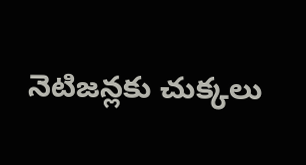నెటిజన్లకు చుక్కలు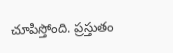చూపిస్తోంది. ప్రస్తుతం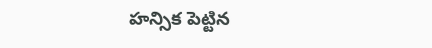హన్సిక పెట్టిన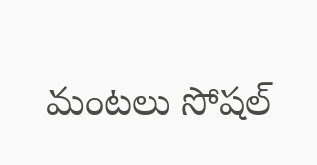మంటలు సోషల్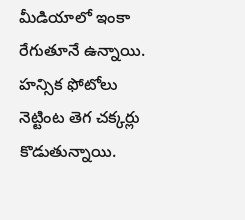మీడియాలో ఇంకా రేగుతూనే ఉన్నాయి. హన్సిక ఫోటోలు నెట్టింట తెగ చక్కర్లు కొడుతున్నాయి.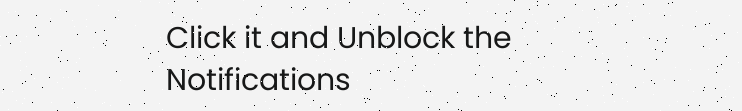Click it and Unblock the Notifications